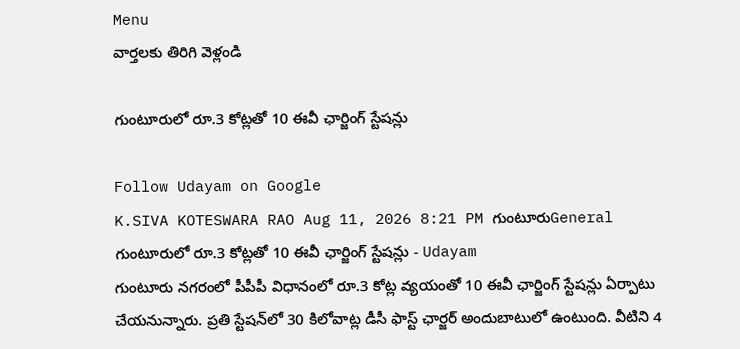Menu
వార్తలకు తిరిగి వెళ్లండి

గుంటూరులో రూ.3 కోట్లతో 10 ఈవీ ఛార్జింగ్ స్టేషన్లు

Follow Udayam on Google
K.SIVA KOTESWARA RAO Aug 11, 2026 8:21 PM గుంటూరుGeneral
గుంటూరులో రూ.3 కోట్లతో 10 ఈవీ ఛార్జింగ్ స్టేషన్లు - Udayam
గుంటూరు నగరంలో పీపీపీ విధానంలో రూ.3 కోట్ల వ్యయంతో 10 ఈవీ ఛార్జింగ్ స్టేషన్లు ఏర్పాటు చేయనున్నారు. ప్రతి స్టేషన్‌లో 30 కిలోవాట్ల డీసీ ఫాస్ట్ ఛార్జర్ అందుబాటులో ఉంటుంది. వీటిని 4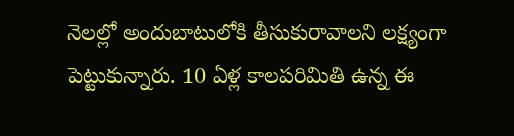నెలల్లో అందుబాటులోకి తీసుకురావాలని లక్ష్యంగా పెట్టుకున్నారు. 10 ఏళ్ల కాలపరిమితి ఉన్న ఈ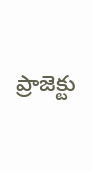ప్రాజెక్టు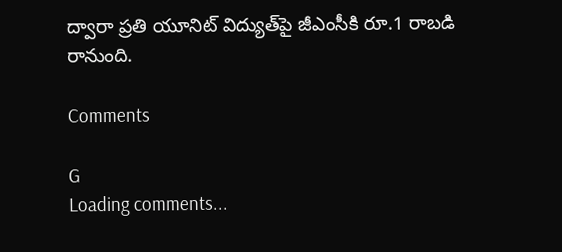ద్వారా ప్రతి యూనిట్ విద్యుత్‌పై జీఎంసీకి రూ.1 రాబడి రానుంది.

Comments

G
Loading comments...